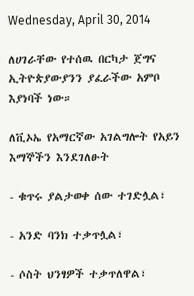Wednesday, April 30, 2014

ለሀገራቸው የተሰዉ በርካታ ጀግና ኢትዮጵያውያንን ያፈራችው አምቦ እያነባች ነው።

ለቪኦኤ የአማርኛው አገልግሎት የአይን እማኞችን እንደገለፁት

- ቁጥሩ ያልታወቀ ሰው ተገድሏል፣

- አንድ ባንክ ተቃጥሏል፣

- ሶስት ህንፃዎች ተቃጥለዋል፣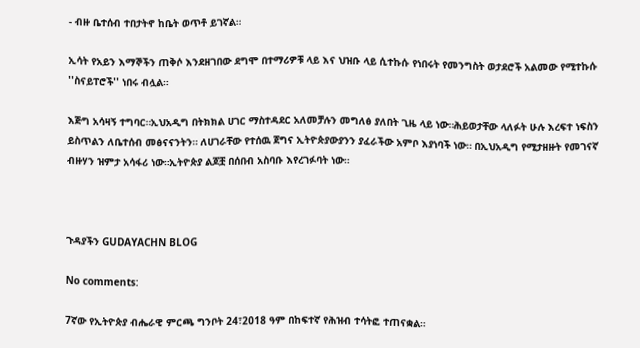- ብዙ ቤተሰብ ተበታትኖ ከቤት ወጥቶ ይገኛል።

ኢሳት የአይን እማኞችን ጠቅሶ እንደዘገበው ደግሞ በተማሪዎቹ ላይ እና ህዝቡ ላይ ሲተኩሱ የነበሩት የመንግስት ወታደሮች አልመው የሚተኩሱ ''ስናይፐሮች'' ነበሩ ብሏል።

እጅግ አሳዛኝ ተግባር።ኢህአዲግ በትክክል ሀገር ማስተዳደር አለመቻሉን መግለፅ ያለበት ጊዜ ላይ ነው።ሕይወታቸው ላለፉት ሁሉ እረፍተ ነፍስን ይስጥልን ለቤተሰብ መፅናናንትን። ለሀገራቸው የተሰዉ ጀግና ኢትዮጵያውያንን ያፈራችው አምቦ እያነባች ነው። በኢህአዲግ የሚታዘዙት የመገናኛ ብዙሃን ዝምታ አሳፋሪ ነው።ኢትዮጵያ ልጆቿ በሰበብ አስባቡ እየረገፉባት ነው።



ጉዳያችን GUDAYACHN BLOG

No comments:

7ኛው የኢትዮጵያ ብሔራዊ ምርጫ ግንቦት 24፣2018 ዓም በከፍተኛ የሕዝብ ተሳትፎ ተጠናቋል።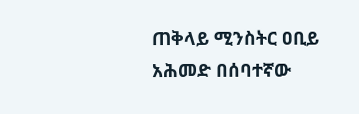ጠቅላይ ሚንስትር ዐቢይ አሕመድ በሰባተኛው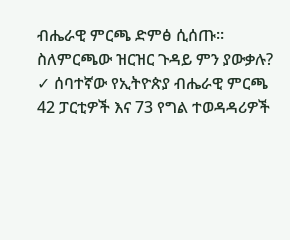ብሔራዊ ምርጫ ድምፅ ሲሰጡ። ስለምርጫው ዝርዝር ጉዳይ ምን ያውቃሉ? ✓ ሰባተኛው የኢትዮጵያ ብሔራዊ ምርጫ 42 ፓርቲዎች እና 73 የግል ተወዳዳሪዎች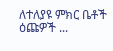ለተለያዩ ምክር ቤቶች ዕጩዎች ...